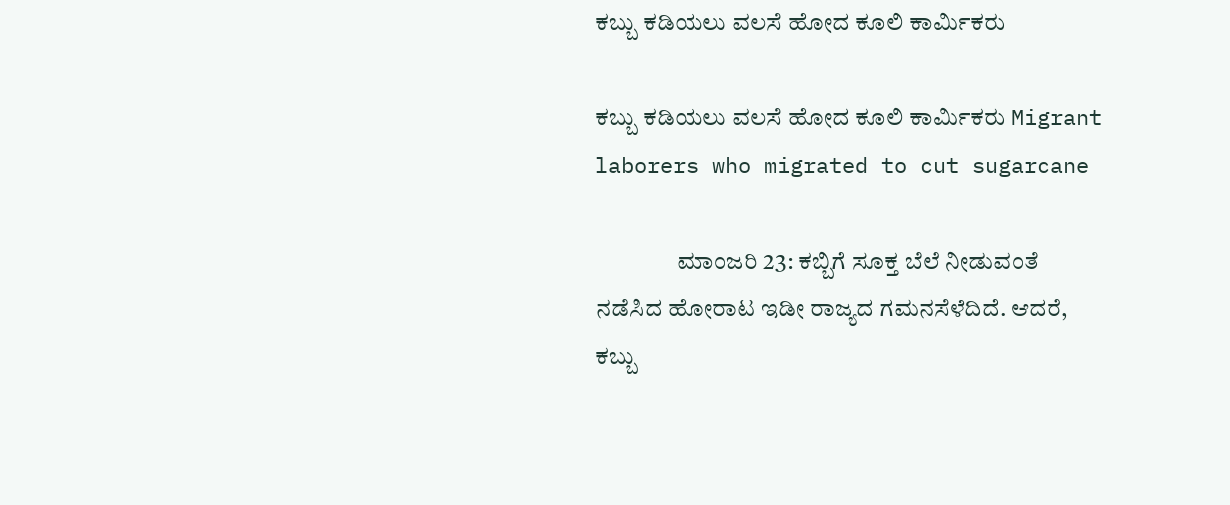ಕಬ್ಬು ಕಡಿಯಲು ವಲಸೆ ಹೋದ ಕೂಲಿ ಕಾರ್ಮಿಕರು

ಕಬ್ಬು ಕಡಿಯಲು ವಲಸೆ ಹೋದ ಕೂಲಿ ಕಾರ್ಮಿಕರು Migrant laborers who migrated to cut sugarcane

                 ಮಾಂಜರಿ 23: ಕಬ್ಬಿಗೆ ಸೂಕ್ತ ಬೆಲೆ ನೀಡುವಂತೆ ನಡೆಸಿದ ಹೋರಾಟ ಇಡೀ ರಾಜ್ಯದ ಗಮನಸೆಳೆದಿದೆ. ಆದರೆ, ಕಬ್ಬು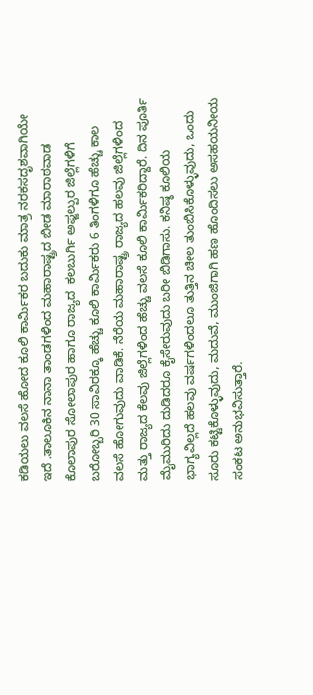ಕಡಿಯಲು ವಲಸೆ ಹೋದ ಕೂಲಿ ಕಾರ್ಮಿಕರ ಬದುಕು ಮಾತ್ರ ನರಕಸದೃಶವಾಗಿಯೇ ಇದೆ .ತಾಲೂಕಿನ ನಾನಾ ತಾಂಡಗಳಿಂದ ಮಹಾರಾಷ್ಟ್ರದ ಬೀಡ ಮಾರಾಠವಾಡ  ಕೊಲಾಪುರ ಸೋಲಾಪುರ ಹಾಗೂ ರಾಜ್ಯದ  ಕಲಬುರ್ಗಿ ಅಫ್ಜಲ್ಪುರ ಜಿಲ್ಲೆಗಳಿಗೆ ಬರೋಬ್ಬರಿ 30 ಸಾವಿರಕ್ಕೂ ಹೆಚ್ಚು ಕೂಲಿ ಕಾರ್ಮಿಕರು 6 ತಿಂಗಳಿಗೂ ಹೆಚ್ಚು ಕಾಲ ವಲಸೆ ಹೋಗುವುದು ವಾಡಿಕೆ. ನೆರೆಯ ಮಹಾರಾಷ್ಟ್ರ ರಾಜ್ಯದ ಹಲವು ಜಿಲ್ಲೆಗಳಿಂದ ಮತ್ತು ರಾಜ್ಯದ ಕೆಲವು ಜಿಲ್ಲೆಗಳಿಂದ ಹೆಚ್ಚು ವಲಸೆ ಕೂಲಿ ಕಾರ್ಮಿಕರಿದ್ದಾರೆ. ದಿನ ಪೂರ್ತಿ ಮೈಮುರಿದು ದುಡಿದರೂ ಕೈಸೇರುವುದು ಬರೀ ಬಿಡಿಗಾಸು. ಕನಿಷ್ಠ ಕೂಲಿಯ ಭಾಗ್ಯವಿಲ್ಲದೆ ಹಲವು ವರ್ಷಗಳಿಂದಲೂ ತುತ್ತಿನ ಚೀಲ ತುಂಬಿಸಿಕೊಳ್ಳುವುದು, ಒಂದು ಸೂರು ಕಟ್ಟಿಕೊಳ್ಳುವುದು, ಮದುವೆ, ಮುಂಜಿಗಾಗಿ ಹಣ ಹೊಂದಿಸಲು ಅಸಹಯನೀಯ ಸಂಕಟ ಅನುಭವಿಸುತ್ತಾರೆ.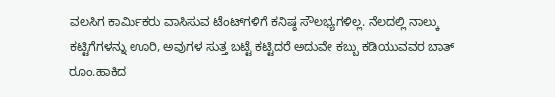ವಲಸಿಗ ಕಾರ್ಮಿಕರು ವಾಸಿಸುವ ಟೆಂಟ್‌ಗಳಿಗೆ ಕನಿಷ್ಠ ಸೌಲಭ್ಯಗಳಿಲ್ಲ. ನೆಲದಲ್ಲಿ ನಾಲ್ಕು ಕಟ್ಟಿಗೆಗಳನ್ನು ಊರಿ, ಅವುಗಳ ಸುತ್ತ ಬಟ್ಟೆ ಕಟ್ಟಿದರೆ ಅದುವೇ ಕಬ್ಬು ಕಡಿಯುವವರ ಬಾತ್ ರೂಂ.ಹಾಕಿದ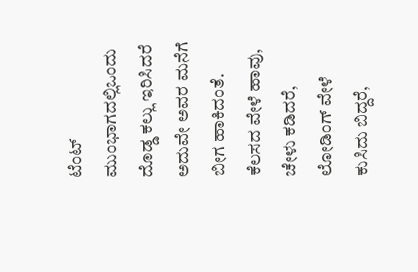ಟೆಂಟ್ ಮುಂಭಾಗದಲ್ಲಿಒಂದು ದೊಡ್ಡ ಕಲ್ಲು ಇರಿಸಿದರೆ ಅದುವೇ ಅವರ ಮನೆಗೆ ಬೀಗ ಹಾಕಿದಂತೆ. ಕೆಲಸದ ವೇಳೆ ಹಾವು, ಚೇಳು ಕಡಿದರೆ, ಲೋಡಿಂಗ್ ವೇಳೆ ಕುಸಿದು ಬಿದ್ದರೆ,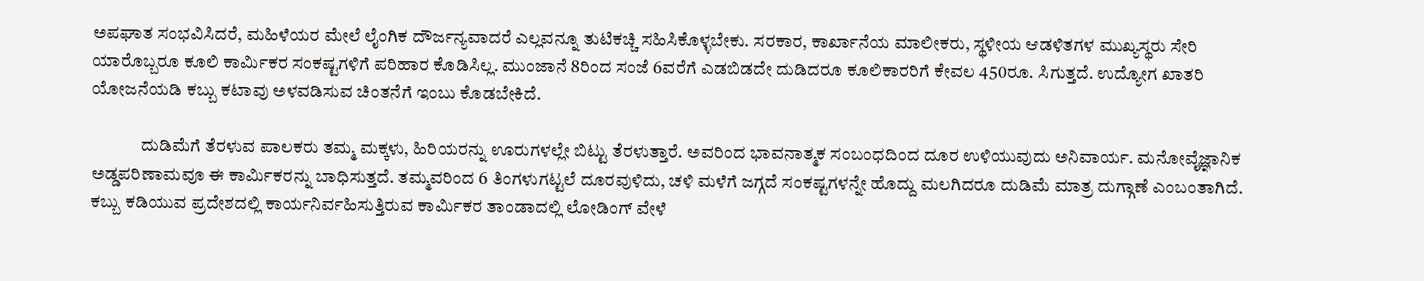ಅಪಘಾತ ಸಂಭವಿಸಿದರೆ, ಮಹಿಳೆಯರ ಮೇಲೆ ಲೈಂಗಿಕ ದೌರ್ಜನ್ಯವಾದರೆ ಎಲ್ಲವನ್ನೂ ತುಟಿಕಚ್ಚಿ ಸಹಿಸಿಕೊಳ್ಳಬೇಕು. ಸರಕಾರ, ಕಾರ್ಖಾನೆಯ ಮಾಲೀಕರು, ಸ್ಥಳೀಯ ಆಡಳಿತಗಳ ಮುಖ್ಯಸ್ಥರು ಸೇರಿ ಯಾರೊಬ್ಬರೂ ಕೂಲಿ ಕಾರ್ಮಿಕರ ಸಂಕಷ್ಟಗಳಿಗೆ ಪರಿಹಾರ ಕೊಡಿಸಿಲ್ಲ. ಮುಂಜಾನೆ 8ರಿಂದ ಸಂಜೆ 6ವರೆಗೆ ಎಡಬಿಡದೇ ದುಡಿದರೂ ಕೂಲಿಕಾರರಿಗೆ ಕೇವಲ 450ರೂ. ಸಿಗುತ್ತದೆ. ಉದ್ಯೋಗ ಖಾತರಿ ಯೋಜನೆಯಡಿ ಕಬ್ಬು ಕಟಾವು ಅಳವಡಿಸುವ ಚಿಂತನೆಗೆ ಇಂಬು ಕೊಡಬೇಕಿದೆ.

              ದುಡಿಮೆಗೆ ತೆರಳುವ ಪಾಲಕರು ತಮ್ಮ ಮಕ್ಕಳು, ಹಿರಿಯರನ್ನು ಊರುಗಳಲ್ಲೇ ಬಿಟ್ಟು ತೆರಳುತ್ತಾರೆ. ಅವರಿಂದ ಭಾವನಾತ್ಮಕ ಸಂಬಂಧದಿಂದ ದೂರ ಉಳಿಯುವುದು ಅನಿವಾರ್ಯ. ಮನೋವೈಜ್ಞಾನಿಕ ಅಡ್ಡಪರಿಣಾಮವೂ ಈ ಕಾರ್ಮಿಕರನ್ನು ಬಾಧಿಸುತ್ತದೆ. ತಮ್ಮವರಿಂದ 6 ತಿಂಗಳುಗಟ್ಟಲೆ ದೂರವುಳಿದು, ಚಳಿ ಮಳೆಗೆ ಜಗ್ಗದೆ ಸಂಕಷ್ಟಗಳನ್ನೇ ಹೊದ್ದು ಮಲಗಿದರೂ ದುಡಿಮೆ ಮಾತ್ರ ದುಗ್ಗಾಣೆ ಎಂಬಂತಾಗಿದೆ. ಕಬ್ಬು ಕಡಿಯುವ ಪ್ರದೇಶದಲ್ಲಿ ಕಾರ್ಯನಿರ್ವಹಿಸುತ್ತಿರುವ ಕಾರ್ಮಿಕರ ತಾಂಡಾದಲ್ಲಿ ಲೋಡಿಂಗ್ ವೇಳೆ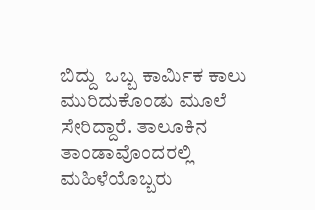ಬಿದ್ದು  ಒಬ್ಬ ಕಾರ್ಮಿಕ ಕಾಲು ಮುರಿದುಕೊಂಡು ಮೂಲೆ ಸೇರಿದ್ದಾರೆ. ತಾಲೂಕಿನ ತಾಂಡಾವೊಂದರಲ್ಲಿ ಮಹಿಳೆಯೊಬ್ಬರು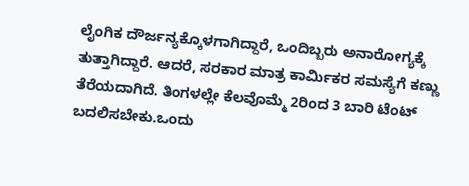ಲೈಂಗಿಕ ದೌರ್ಜನ್ಯಕ್ಕೊಳಗಾಗಿದ್ದಾರೆ, ಒಂದಿಬ್ಬರು ಅನಾರೋಗ್ಯಕ್ಕೆ ತುತ್ತಾಗಿದ್ದಾರೆ. ಆದರೆ, ಸರಕಾರ ಮಾತ್ರ ಕಾರ್ಮಿಕರ ಸಮಸ್ಯೆಗೆ ಕಣ್ಣು ತೆರೆಯದಾಗಿದೆ. ತಿಂಗಳಲ್ಲೇ ಕೆಲವೊಮ್ಮೆ 2ರಿಂದ 3 ಬಾರಿ ಟೆಂಟ್ ಬದಲಿಸಬೇಕು.ಒಂದು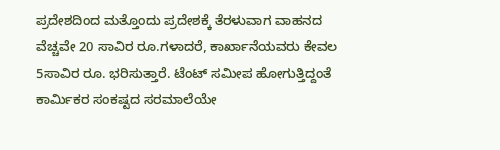ಪ್ರದೇಶದಿಂದ ಮತ್ತೊಂದು ಪ್ರದೇಶಕ್ಕೆ ತೆರಳುವಾಗ ವಾಹನದ ವೆಚ್ಚವೇ 20 ಸಾವಿರ ರೂ.ಗಳಾದರೆ, ಕಾರ್ಖಾನೆಯವರು ಕೇವಲ 5ಸಾವಿರ ರೂ. ಭರಿಸುತ್ತಾರೆ. ಟೆಂಟ್ ಸಮೀಪ ಹೋಗುತ್ತಿದ್ದಂತೆ ಕಾರ್ಮಿಕರ ಸಂಕಷ್ಟದ ಸರಮಾಲೆಯೇ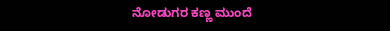ನೋಡುಗರ ಕಣ್ಣ ಮುಂದೆ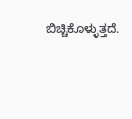ಬಿಚ್ಚಿಕೊಳ್ಳುತ್ತದೆ.